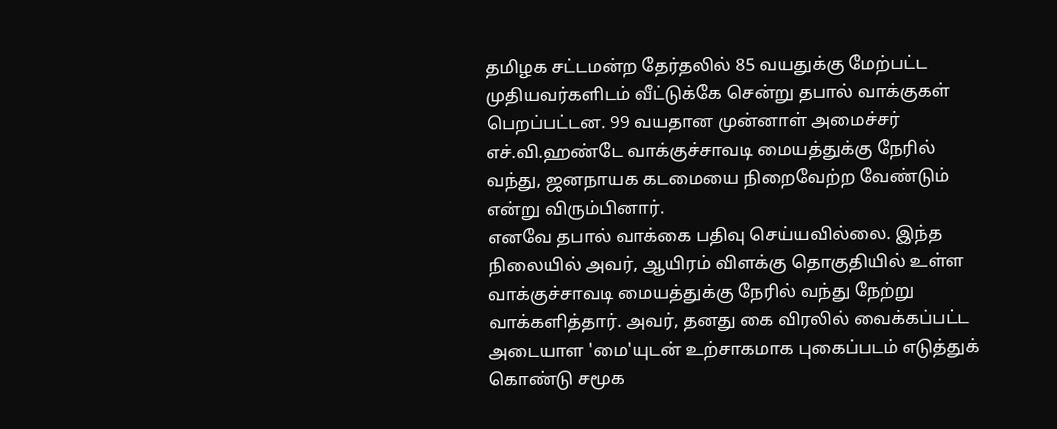தமிழக சட்டமன்ற தேர்தலில் 85 வயதுக்கு மேற்பட்ட முதியவர்களிடம் வீட்டுக்கே சென்று தபால் வாக்குகள் பெறப்பட்டன. 99 வயதான முன்னாள் அமைச்சர் எச்.வி.ஹண்டே வாக்குச்சாவடி மையத்துக்கு நேரில் வந்து, ஜனநாயக கடமையை நிறைவேற்ற வேண்டும் என்று விரும்பினார்.
எனவே தபால் வாக்கை பதிவு செய்யவில்லை. இந்த நிலையில் அவர், ஆயிரம் விளக்கு தொகுதியில் உள்ள வாக்குச்சாவடி மையத்துக்கு நேரில் வந்து நேற்று வாக்களித்தார். அவர், தனது கை விரலில் வைக்கப்பட்ட அடையாள 'மை'யுடன் உற்சாகமாக புகைப்படம் எடுத்துக் கொண்டு சமூக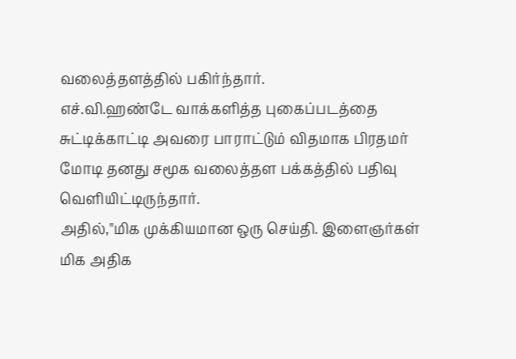வலைத்தளத்தில் பகிர்ந்தார்.
எச்.வி.ஹண்டே வாக்களித்த புகைப்படத்தை சுட்டிக்காட்டி அவரை பாராட்டும் விதமாக பிரதமர் மோடி தனது சமூக வலைத்தள பக்கத்தில் பதிவு வெளியிட்டிருந்தார்.
அதில்,"மிக முக்கியமான ஒரு செய்தி. இளைஞர்கள் மிக அதிக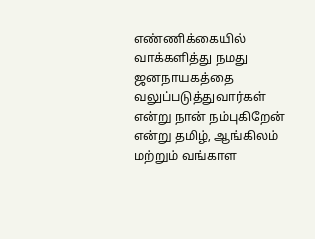எண்ணிக்கையில் வாக்களித்து நமது ஜனநாயகத்தை வலுப்படுத்துவார்கள் என்று நான் நம்புகிறேன் என்று தமிழ், ஆங்கிலம் மற்றும் வங்காள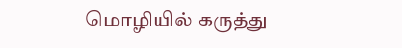மொழியில் கருத்து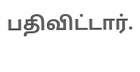பதிவிட்டார்.